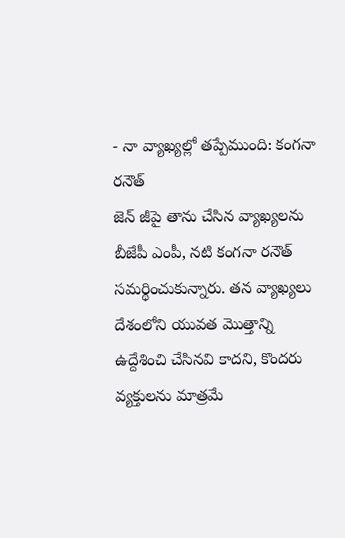- నా వ్యాఖ్యల్లో తప్పేముంది: కంగనా రనౌత్
జెన్ జీపై తాను చేసిన వ్యాఖ్యలను బీజేపీ ఎంపీ, నటి కంగనా రనౌత్ సమర్థించుకున్నారు. తన వ్యాఖ్యలు దేశంలోని యువత మొత్తాన్ని ఉద్దేశించి చేసినవి కాదని, కొందరు వ్యక్తులను మాత్రమే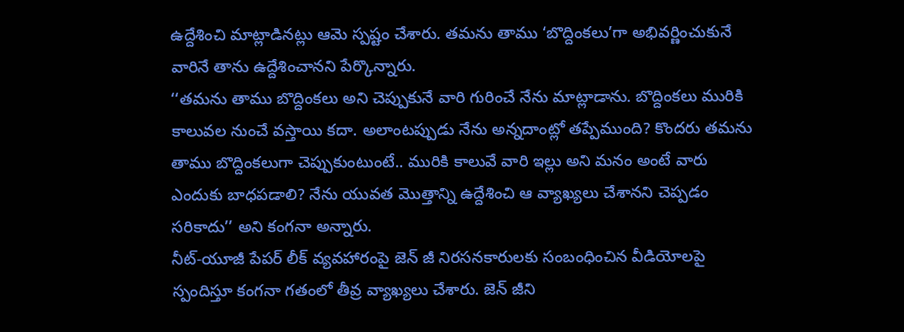ఉద్దేశించి మాట్లాడినట్లు ఆమె స్పష్టం చేశారు. తమను తాము ‘బొద్దింకలు’గా అభివర్ణించుకునే వారినే తాను ఉద్దేశించానని పేర్కొన్నారు.
‘‘తమను తాము బొద్దింకలు అని చెప్పుకునే వారి గురించే నేను మాట్లాడాను. బొద్దింకలు మురికి కాలువల నుంచే వస్తాయి కదా. అలాంటప్పుడు నేను అన్నదాంట్లో తప్పేముంది? కొందరు తమను తాము బొద్దింకలుగా చెప్పుకుంటుంటే.. మురికి కాలువే వారి ఇల్లు అని మనం అంటే వారు ఎందుకు బాధపడాలి? నేను యువత మొత్తాన్ని ఉద్దేశించి ఆ వ్యాఖ్యలు చేశానని చెప్పడం సరికాదు’’ అని కంగనా అన్నారు.
నీట్-యూజీ పేపర్ లీక్ వ్యవహారంపై జెన్ జీ నిరసనకారులకు సంబంధించిన వీడియోలపై స్పందిస్తూ కంగనా గతంలో తీవ్ర వ్యాఖ్యలు చేశారు. జెన్ జీని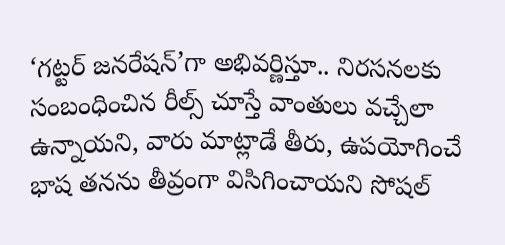‘గట్టర్ జనరేషన్’గా అభివర్ణిస్తూ.. నిరసనలకు సంబంధించిన రీల్స్ చూస్తే వాంతులు వచ్చేలా ఉన్నాయని, వారు మాట్లాడే తీరు, ఉపయోగించే భాష తనను తీవ్రంగా విసిగించాయని సోషల్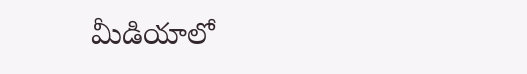మీడియాలో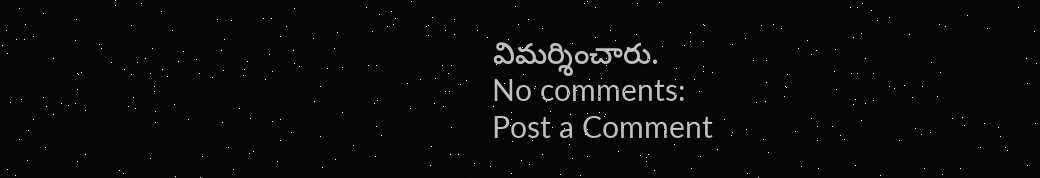విమర్శించారు.
No comments:
Post a Comment